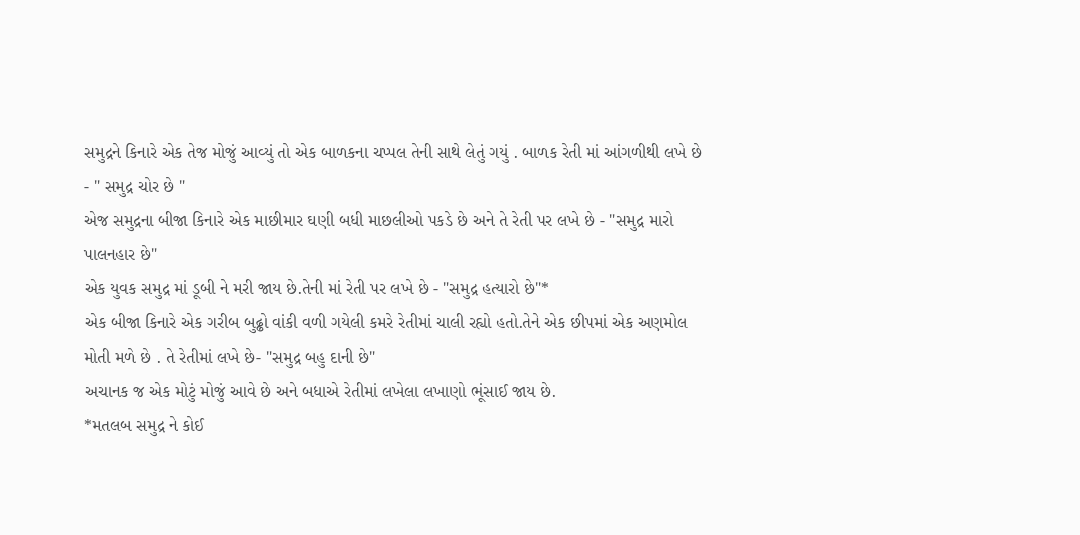સમુદ્રને કિનારે એક તેજ મોજું આવ્યું તો એક બાળકના ચપ્પલ તેની સાથે લેતું ગયું . બાળક રેતી માં આંગળીથી લખે છે - " સમુદ્ર ચોર છે "
એજ સમુદ્રના બીજા કિનારે એક માછીમાર ઘણી બધી માછલીઓ પકડે છે અને તે રેતી પર લખે છે - "સમુદ્ર મારો પાલનહાર છે"
એક યુવક સમુદ્ર માં ડૂબી ને મરી જાય છે.તેની માં રેતી પર લખે છે - "સમુદ્ર હત્યારો છે"*
એક બીજા કિનારે એક ગરીબ બુઢ્ઢો વાંકી વળી ગયેલી કમરે રેતીમાં ચાલી રહ્યો હતો.તેને એક છીપમાં એક અણમોલ મોતી મળે છે . તે રેતીમાં લખે છે- "સમુદ્ર બહુ દાની છે"
અચાનક જ એક મોટું મોજું આવે છે અને બધાએ રેતીમાં લખેલા લખાણો ભૂંસાઈ જાય છે.
*મતલબ સમુદ્ર ને કોઈ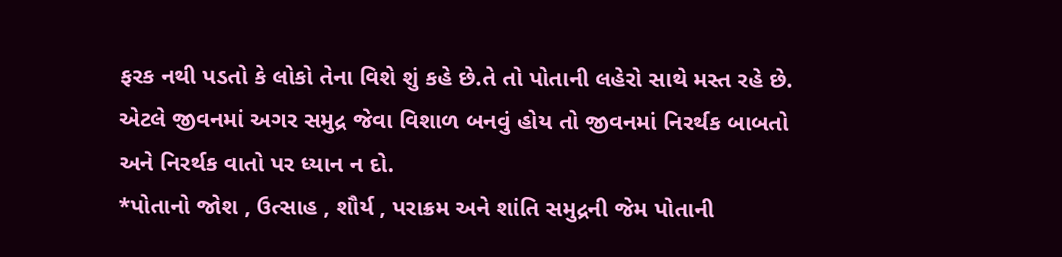ફરક નથી પડતો કે લોકો તેના વિશે શું કહે છે.તે તો પોતાની લહેરો સાથે મસ્ત રહે છે.
એટલે જીવનમાં અગર સમુદ્ર જેવા વિશાળ બનવું હોય તો જીવનમાં નિરર્થક બાબતો અને નિરર્થક વાતો પર ધ્યાન ન દો.
*પોતાનો જોશ , ઉત્સાહ , શૌર્ય , પરાક્રમ અને શાંતિ સમુદ્રની જેમ પોતાની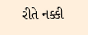રીતે નક્કી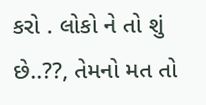કરો . લોકો ને તો શું છે..??, તેમનો મત તો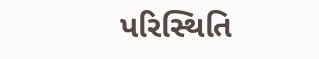પરિસ્થિતિ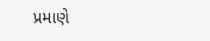પ્રમાણે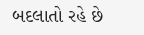બદલાતો રહે છે